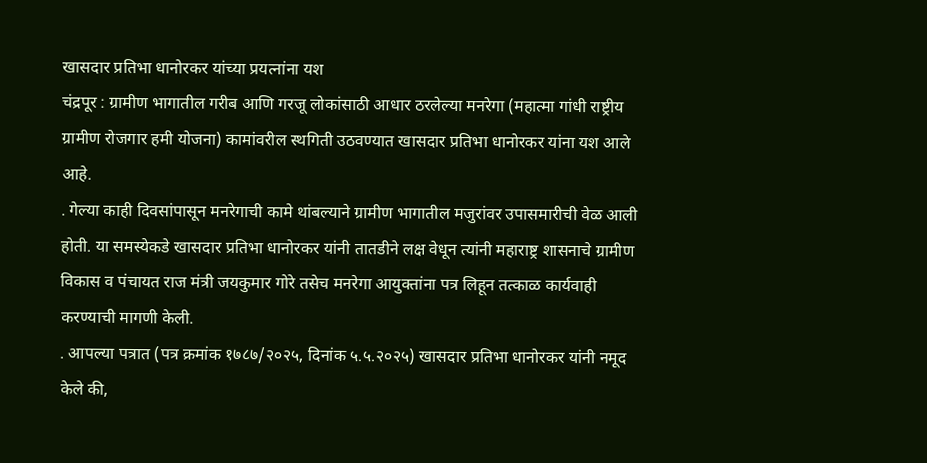खासदार प्रतिभा धानोरकर यांच्या प्रयत्नांना यश
चंद्रपूर : ग्रामीण भागातील गरीब आणि गरजू लोकांसाठी आधार ठरलेल्या मनरेगा (महात्मा गांधी राष्ट्रीय ग्रामीण रोजगार हमी योजना) कामांवरील स्थगिती उठवण्यात खासदार प्रतिभा धानोरकर यांना यश आले आहे.
. गेल्या काही दिवसांपासून मनरेगाची कामे थांबल्याने ग्रामीण भागातील मजुरांवर उपासमारीची वेळ आली होती. या समस्येकडे खासदार प्रतिभा धानोरकर यांनी तातडीने लक्ष वेधून त्यांनी महाराष्ट्र शासनाचे ग्रामीण विकास व पंचायत राज मंत्री जयकुमार गोरे तसेच मनरेगा आयुक्तांना पत्र लिहून तत्काळ कार्यवाही करण्याची मागणी केली.
. आपल्या पत्रात (पत्र क्रमांक १७८७/२०२५, दिनांक ५.५.२०२५) खासदार प्रतिभा धानोरकर यांनी नमूद केले की,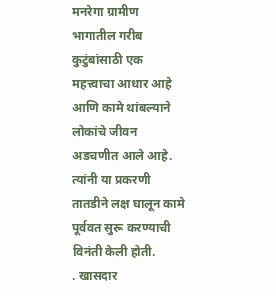मनरेगा ग्रामीण भागातील गरीब कुटुंबांसाठी एक महत्त्वाचा आधार आहे आणि कामे थांबल्याने लोकांचे जीवन अडचणीत आले आहे. त्यांनी या प्रकरणी तातडीने लक्ष घालून कामे पूर्ववत सुरू करण्याची विनंती केली होती.
. खासदार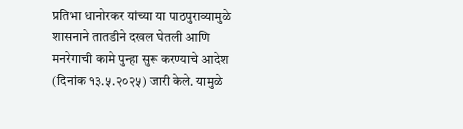प्रतिभा धानोरकर यांच्या या पाठपुराव्यामुळे शासनाने तातडीने दखल घेतली आणि मनरेगाची कामे पुन्हा सुरू करण्याचे आदेश (दिनांक १३.५.२०२५) जारी केले. यामुळे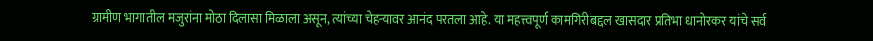ग्रामीण भागातील मजुरांना मोठा दिलासा मिळाला असून, त्यांच्या चेहऱ्यावर आनंद परतला आहे. या महत्त्वपूर्ण कामगिरीबद्दल खासदार प्रतिभा धानोरकर यांचे सर्व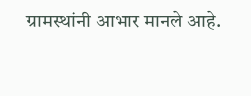ग्रामस्थांनी आभार मानले आहे.